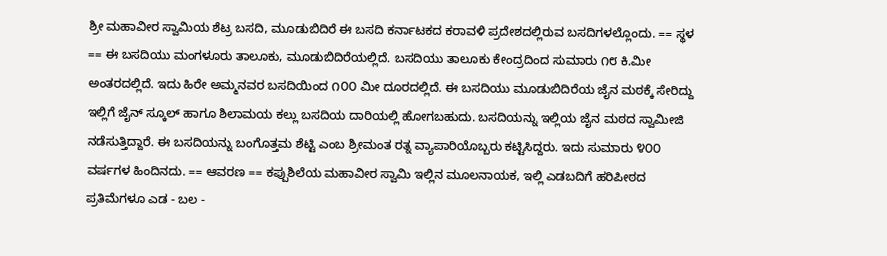ಶ್ರೀ ಮಹಾವೀರ ಸ್ವಾಮಿಯ ಶೆಟ್ರ ಬಸದಿ, ಮೂಡುಬಿದಿರೆ ಈ ಬಸದಿ ಕರ್ನಾಟಕದ ಕರಾವಳಿ ಪ್ರದೇಶದಲ್ಲಿರುವ ಬಸದಿಗಳಲ್ಲೊಂದು. == ಸ್ಥಳ == ಈ ಬಸದಿಯು ಮಂಗಳೂರು ತಾಲೂಕು, ಮೂಡುಬಿದಿರೆಯಲ್ಲಿದೆ. ಬಸದಿಯು ತಾಲೂಕು ಕೇಂದ್ರದಿಂದ ಸುಮಾರು ೧೮ ಕಿ.ಮೀ ಅಂತರದಲ್ಲಿದೆ. ಇದು ಹಿರೇ ಅಮ್ಮನವರ ಬಸದಿಯಿಂದ ೧೦೦ ಮೀ ದೂರದಲ್ಲಿದೆ. ಈ ಬಸದಿಯು ಮೂಡುಬಿದಿರೆಯ ಜೈನ ಮಠಕ್ಕೆ ಸೇರಿದ್ದು ಇಲ್ಲಿಗೆ ಜೈನ್ ಸ್ಕೂಲ್ ಹಾಗೂ ಶಿಲಾಮಯ ಕಲ್ಲು ಬಸದಿಯ ದಾರಿಯಲ್ಲಿ ಹೋಗಬಹುದು. ಬಸದಿಯನ್ನು ಇಲ್ಲಿಯ ಜೈನ ಮಠದ ಸ್ವಾಮೀಜಿ ನಡೆಸುತ್ತಿದ್ದಾರೆ. ಈ ಬಸದಿಯನ್ನು ಬಂಗೊತ್ತಮ ಶೆಟ್ಟಿ ಎಂಬ ಶ್ರೀಮಂತ ರತ್ನ ವ್ಯಾಪಾರಿಯೊಬ್ಬರು ಕಟ್ಟಿಸಿದ್ದರು. ಇದು ಸುಮಾರು ೪೦೦ ವರ್ಷಗಳ ಹಿಂದಿನದು. == ಆವರಣ == ಕಪ್ಪುಶಿಲೆಯ ಮಹಾವೀರ ಸ್ವಾಮಿ ಇಲ್ಲಿನ ಮೂಲನಾಯಕ, ಇಲ್ಲಿ ಎಡಬದಿಗೆ ಹರಿಪೀಠದ ಪ್ರತಿಮೆಗಳೂ ಎಡ - ಬಲ -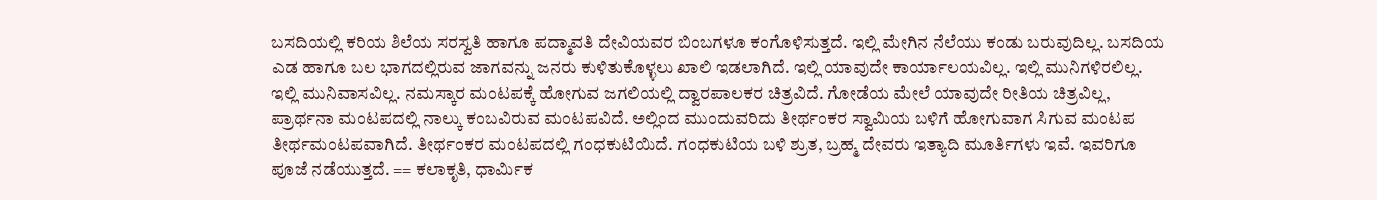ಬಸದಿಯಲ್ಲಿ ಕರಿಯ ಶಿಲೆಯ ಸರಸ್ವತಿ ಹಾಗೂ ಪದ್ಮಾವತಿ ದೇವಿಯವರ ಬಿಂಬಗಳೂ ಕಂಗೊಳಿಸುತ್ತದೆ. ಇಲ್ಲಿ ಮೇಗಿನ ನೆಲೆಯು ಕಂಡು ಬರುವುದಿಲ್ಲ. ಬಸದಿಯ ಎಡ ಹಾಗೂ ಬಲ ಭಾಗದಲ್ಲಿರುವ ಜಾಗವನ್ನು ಜನರು ಕುಳಿತುಕೊಳ್ಳಲು ಖಾಲಿ ಇಡಲಾಗಿದೆ. ಇಲ್ಲಿ ಯಾವುದೇ ಕಾರ್ಯಾಲಯವಿಲ್ಲ. ಇಲ್ಲಿ ಮುನಿಗಳಿರಲಿಲ್ಲ. ಇಲ್ಲಿ ಮುನಿವಾಸವಿಲ್ಲ. ನಮಸ್ಕಾರ ಮಂಟಪಕ್ಕೆ ಹೋಗುವ ಜಗಲಿಯಲ್ಲಿ ದ್ವಾರಪಾಲಕರ ಚಿತ್ರವಿದೆ. ಗೋಡೆಯ ಮೇಲೆ ಯಾವುದೇ ರೀತಿಯ ಚಿತ್ರವಿಲ್ಲ, ಪ್ರಾರ್ಥನಾ ಮಂಟಪದಲ್ಲಿ ನಾಲ್ಕು ಕಂಬವಿರುವ ಮಂಟಪವಿದೆ. ಅಲ್ಲಿಂದ ಮುಂದುವರಿದು ತೀರ್ಥಂಕರ ಸ್ವಾಮಿಯ ಬಳಿಗೆ ಹೋಗುವಾಗ ಸಿಗುವ ಮಂಟಪ ತೀರ್ಥಮಂಟಪವಾಗಿದೆ. ತೀರ್ಥಂಕರ ಮಂಟಪದಲ್ಲಿ ಗಂಧಕುಟಿಯಿದೆ. ಗಂಧಕುಟಿಯ ಬಳಿ ಶ್ರುತ, ಬ್ರಹ್ಮ ದೇವರು ಇತ್ಯಾದಿ ಮೂರ್ತಿಗಳು ಇವೆ. ಇವರಿಗೂ ಪೂಜೆ ನಡೆಯುತ್ತದೆ. == ಕಲಾಕೃತಿ, ಧಾರ್ಮಿಕ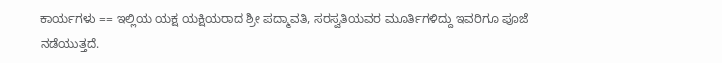ಕಾರ್ಯಗಳು == ಇಲ್ಲಿಯ ಯಕ್ಷ ಯಕ್ಷಿಯರಾದ ಶ್ರೀ ಪದ್ಮಾವತಿ, ಸರಸ್ವತಿಯವರ ಮೂರ್ತಿಗಳಿದ್ದು ಇವರಿಗೂ ಪೂಜೆ ನಡೆಯುತ್ತದೆ.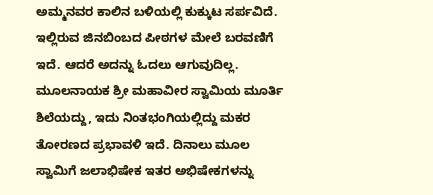ಅಮ್ಮನವರ ಕಾಲಿನ ಬಳಿಯಲ್ಲಿ ಕುಕ್ಕುಟ ಸರ್ಪವಿದೆ. ಇಲ್ಲಿರುವ ಜಿನಬಿಂಬದ ಪೀಠಗಳ ಮೇಲೆ ಬರವಣಿಗೆ ಇದೆ. ಆದರೆ ಅದನ್ನು ಓದಲು ಆಗುವುದಿಲ್ಲ. ಮೂಲನಾಯಕ ಶ್ರೀ ಮಹಾವೀರ ಸ್ವಾಮಿಯ ಮೂರ್ತಿ ಶಿಲೆಯದ್ದು, ಇದು ನಿಂತಭಂಗಿಯಲ್ಲಿದ್ದು ಮಕರ ತೋರಣದ ಪ್ರಭಾವಳಿ ಇದೆ. ದಿನಾಲು ಮೂಲ ಸ್ವಾಮಿಗೆ ಜಲಾಭಿಷೇಕ ಇತರ ಅಭಿಷೇಕಗಳನ್ನು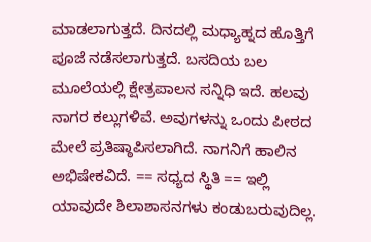ಮಾಡಲಾಗುತ್ತದೆ. ದಿನದಲ್ಲಿ ಮಧ್ಯಾಹ್ನದ ಹೊತ್ತಿಗೆ ಪೂಜೆ ನಡೆಸಲಾಗುತ್ತದೆ. ಬಸದಿಯ ಬಲ ಮೂಲೆಯಲ್ಲಿ ಕ್ಷೇತ್ರಪಾಲನ ಸನ್ನಿಧಿ ಇದೆ. ಹಲವು ನಾಗರ ಕಲ್ಲುಗಳಿವೆ. ಅವುಗಳನ್ನು ಒಂದು ಪೀಠದ ಮೇಲೆ ಪ್ರತಿಷ್ಠಾಪಿಸಲಾಗಿದೆ. ನಾಗನಿಗೆ ಹಾಲಿನ ಅಭಿಷೇಕವಿದೆ. == ಸಧ್ಯದ ಸ್ಥಿತಿ == ಇಲ್ಲಿ ಯಾವುದೇ ಶಿಲಾಶಾಸನಗಳು ಕಂಡುಬರುವುದಿಲ್ಲ.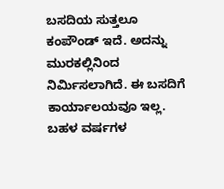ಬಸದಿಯ ಸುತ್ತಲೂ ಕಂಪೌಂಡ್ ಇದೆ. ಅದನ್ನು ಮುರಕಲ್ಲಿನಿಂದ ನಿರ್ಮಿಸಲಾಗಿದೆ. ಈ ಬಸದಿಗೆ ಕಾರ್ಯಾಲಯವೂ ಇಲ್ಲ. ಬಹಳ ವರ್ಷಗಳ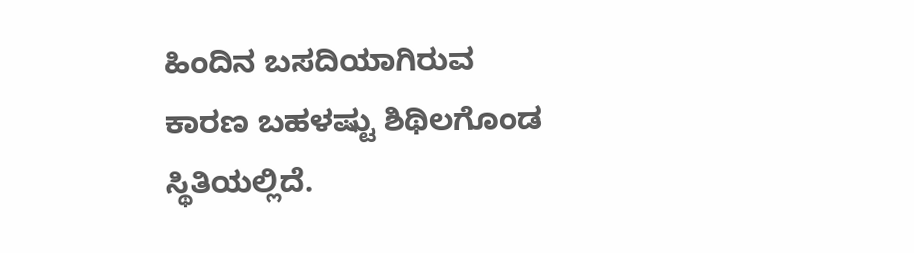ಹಿಂದಿನ ಬಸದಿಯಾಗಿರುವ ಕಾರಣ ಬಹಳಷ್ಟು ಶಿಥಿಲಗೊಂಡ ಸ್ಥಿತಿಯಲ್ಲಿದೆ.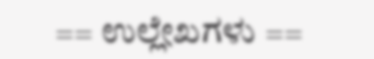== ಉಲ್ಲೇಖಗಳು ==